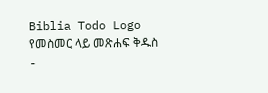Biblia Todo Logo
የመስመር ላይ መጽሐፍ ቅዱስ
-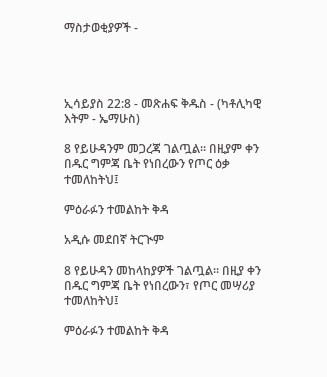ማስታወቂያዎች -




ኢሳይያስ 22:8 - መጽሐፍ ቅዱስ - (ካቶሊካዊ እትም - ኤማሁስ)

8 የይሁዳንም መጋረጃ ገልጧል። በዚያም ቀን በዱር ግምጃ ቤት የነበረውን የጦር ዕቃ ተመለከትህ፤

ምዕራፉን ተመልከት ቅዳ

አዲሱ መደበኛ ትርጒም

8 የይሁዳን መከላከያዎች ገልጧል። በዚያ ቀን በዱር ግምጃ ቤት የነበረውን፣ የጦር መሣሪያ ተመለከትህ፤

ምዕራፉን ተመልከት ቅዳ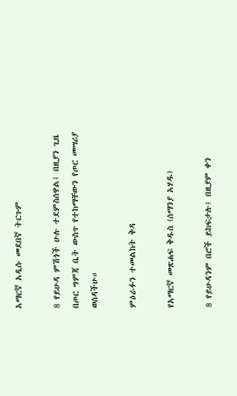አማርኛ አዲሱ መደበኛ ትርጉም

8 የይሁዳ ምሽጎች ሁሉ ተደምስሰዋል፤ በዚያን ጊዜ በጦር ግምጃ ቤት ውስጥ የተከማቸውን የጦር መሣሪያ ወሰዳችሁ።

ምዕራፉን ተመልከት ቅዳ

የአማርኛ መጽሐፍ ቅዱስ (ሰማንያ አሃዱ)

8 የይሁዳንም በሮች ይከፍታሉ፤ በዚያም ቀን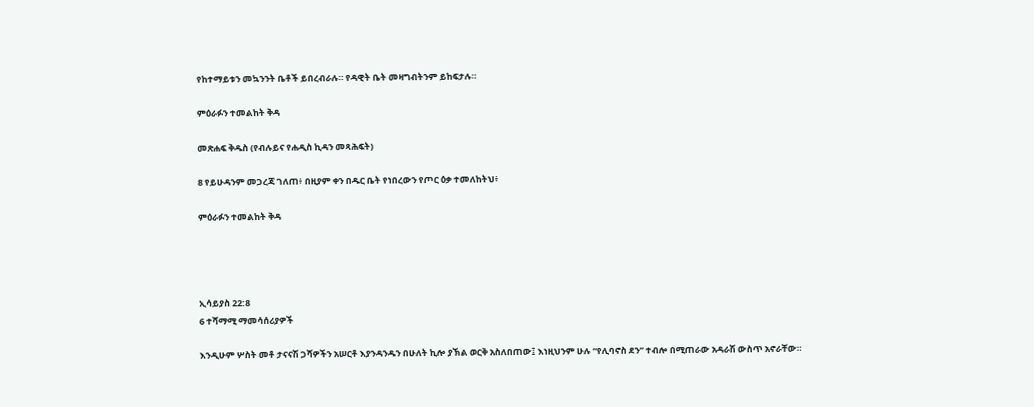የከተማይቱን መኳንንት ቤቶች ይበረብራሉ። የዳዊት ቤት መዛግብትንም ይከፍታሉ።

ምዕራፉን ተመልከት ቅዳ

መጽሐፍ ቅዱስ (የብሉይና የሐዲስ ኪዳን መጻሕፍት)

8 የይሁዳንም መጋረጃ ገለጠ፥ በዚያም ቀን በዱር ቤት የነበረውን የጦር ዕቃ ተመለከትህ፥

ምዕራፉን ተመልከት ቅዳ




ኢሳይያስ 22:8
6 ተሻማሚ ማመሳሰሪያዎች

እንዲሁም ሦስት መቶ ታናናሽ ጋሻዎችን አሠርቶ እያንዳንዱን በሁለት ኪሎ ያኽል ወርቅ አስለበጠው፤ እነዚህንም ሁሉ “የሊባኖስ ደን” ተብሎ በሚጠራው አዳራሽ ውስጥ አኖራቸው።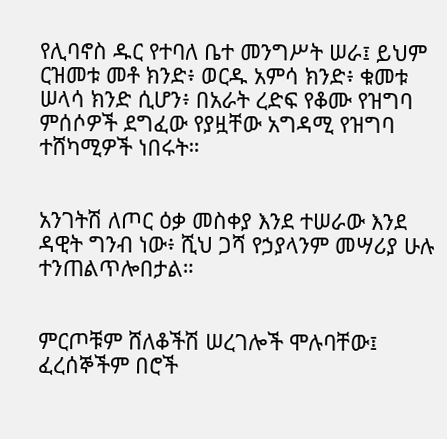የሊባኖስ ዱር የተባለ ቤተ መንግሥት ሠራ፤ ይህም ርዝመቱ መቶ ክንድ፥ ወርዱ አምሳ ክንድ፥ ቁመቱ ሠላሳ ክንድ ሲሆን፥ በአራት ረድፍ የቆሙ የዝግባ ምሰሶዎች ደግፈው የያዟቸው አግዳሚ የዝግባ ተሸካሚዎች ነበሩት።


አንገትሽ ለጦር ዕቃ መስቀያ እንደ ተሠራው እንደ ዳዊት ግንብ ነው፥ ሺህ ጋሻ የኃያላንም መሣሪያ ሁሉ ተንጠልጥሎበታል።


ምርጦቹም ሸለቆችሽ ሠረገሎች ሞሉባቸው፤ ፈረሰኞችም በሮች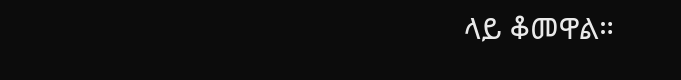ላይ ቆመዋል።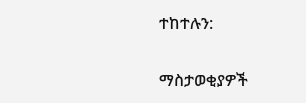ተከተሉን:

ማስታወቂያዎች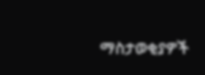ማስታወቂያዎች